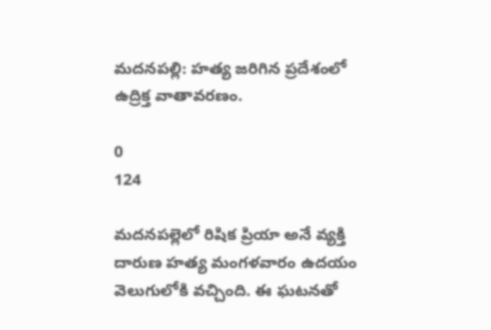మదనపల్లి: హత్య జరిగిన ప్రదేశంలో ఉద్రిక్త వాతావరణం.

0
124

మదనపల్లెలో రిషిక ప్రియా అనే వ్యక్తి దారుణ హత్య మంగళవారం ఉదయం వెలుగులోకి వచ్చింది. ఈ ఘటనతో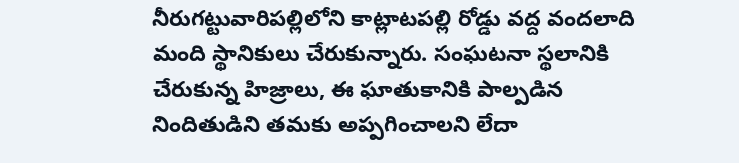నీరుగట్టువారిపల్లిలోని కాట్లాటపల్లి రోడ్డు వద్ద వందలాది మంది స్థానికులు చేరుకున్నారు. సంఘటనా స్థలానికి చేరుకున్న హిజ్రాలు, ఈ ఘాతుకానికి పాల్పడిన నిందితుడిని తమకు అప్పగించాలని లేదా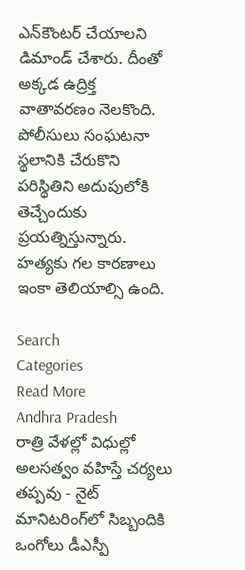ఎన్‌కౌంటర్ చేయాలని డిమాండ్ చేశారు. దీంతో అక్కడ ఉద్రిక్త వాతావరణం నెలకొంది. పోలీసులు సంఘటనా స్థలానికి చేరుకొని పరిస్థితిని అదుపులోకి తెచ్చేందుకు ప్రయత్నిస్తున్నారు. హత్యకు గల కారణాలు ఇంకా తెలియాల్సి ఉంది.

Search
Categories
Read More
Andhra Pradesh
రాత్రి వేళల్లో విధుల్లో అలసత్వం వహిస్తే చర్యలు తప్పవు - నైట్ మానిటరింగ్‌లో సిబ్బందికి ఒంగోలు డీఎస్పీ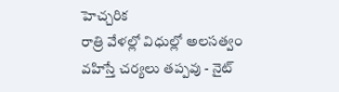హెచ్చరిక
రాత్రి వేళల్లో విధుల్లో అలసత్వం వహిస్తే చర్యలు తప్పవు - నైట్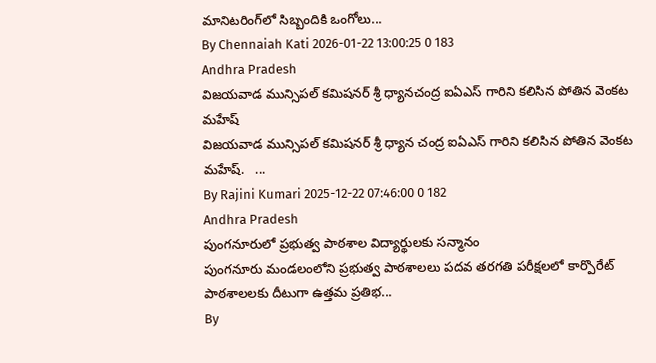మానిటరింగ్‌లో సిబ్బందికి ఒంగోలు...
By Chennaiah Kati 2026-01-22 13:00:25 0 183
Andhra Pradesh
విజయవాడ మున్సిపల్ కమిషనర్ శ్రీ ధ్యానచంద్ర ఐఏఎస్ గారిని కలిసిన పోతిన వెంకట మహేష్
విజయవాడ మున్సిపల్ కమిషనర్ శ్రీ ధ్యాన చంద్ర ఐఏఎస్ గారిని కలిసిన పోతిన వెంకట మహేష్.   ...
By Rajini Kumari 2025-12-22 07:46:00 0 182
Andhra Pradesh
పుంగనూరులో ప్రభుత్వ పాఠశాల విద్యార్థులకు సన్మానం
పుంగనూరు మండలంలోని ప్రభుత్వ పాఠశాలలు పదవ తరగతి పరీక్షలలో కార్పొరేట్ పాఠశాలలకు దీటుగా ఉత్తమ ప్రతిభ...
By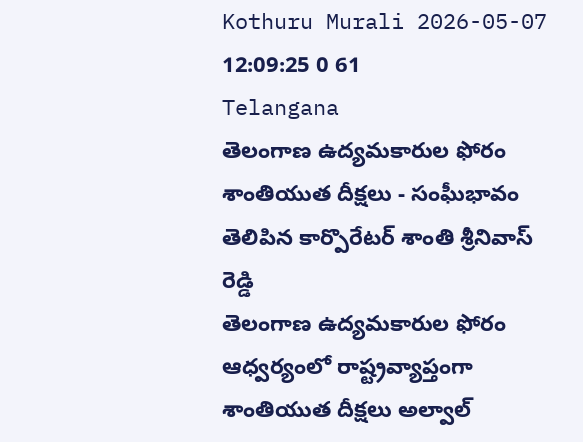Kothuru Murali 2026-05-07 12:09:25 0 61
Telangana
తెలంగాణ ఉద్యమకారుల ఫోరం శాంతియుత దీక్షలు - సంఘీభావం తెలిపిన కార్పొరేటర్ శాంతి శ్రీనివాస్ రెడ్డి
తెలంగాణ ఉద్యమకారుల ఫోరం ఆధ్వర్యంలో రాష్ట్రవ్యాప్తంగా శాంతియుత దీక్షలు అల్వాల్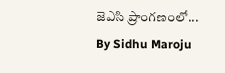జెఎసి ప్రాంగణంలో...
By Sidhu Maroju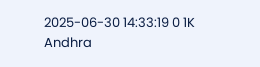2025-06-30 14:33:19 0 1K
Andhra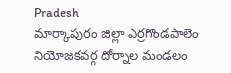Pradesh
మార్కాపురం జిల్లా ఎర్రగొండపాలెం నియోజకవర్గ దోర్నాల మండలం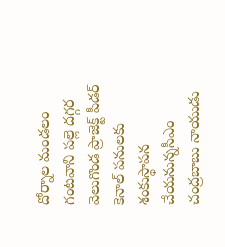దోర్నాల మండలం గంటవాని పల్లె దగ్గర వెలుగొండ ప్రాజెక్ట్ పీడర్ కెనాల్ పనులకు శంకుస్థాపన చేయనున్నసీఎం చంద్రబాబు నాయుడు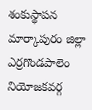శంకుస్థాపన
మార్కాపురం జిల్లా ఎర్రగొండపాలెం నియోజకవర్గ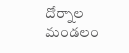దోర్నాల మండలం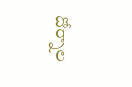దోర్నాల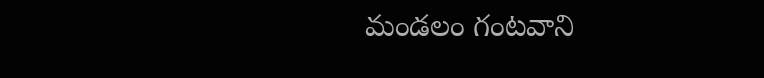మండలం గంటవాని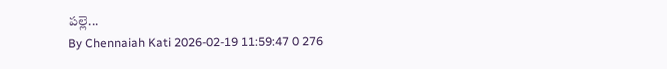పల్లె...
By Chennaiah Kati 2026-02-19 11:59:47 0 276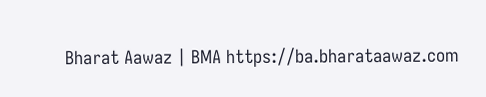Bharat Aawaz | BMA https://ba.bharataawaz.com